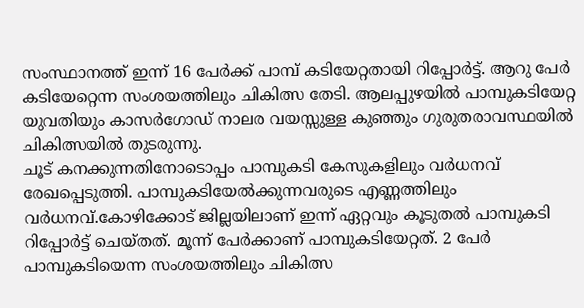സംസ്ഥാനത്ത് ഇന്ന് 16 പേർക്ക് പാമ്പ് കടിയേറ്റതായി റിപ്പോർട്ട്. ആറു പേർ കടിയേറ്റെന്ന സംശയത്തിലും ചികിത്സ തേടി. ആലപ്പുഴയിൽ പാമ്പുകടിയേറ്റ യുവതിയും കാസർഗോഡ് നാലര വയസ്സുള്ള കുഞ്ഞും ഗുരുതരാവസ്ഥയിൽ ചികിത്സയിൽ തുടരുന്നു.
ചൂട് കനക്കുന്നതിനോടൊപ്പം പാമ്പുകടി കേസുകളിലും വർധനവ് രേഖപ്പെടുത്തി. പാമ്പുകടിയേൽക്കുന്നവരുടെ എണ്ണത്തിലും വർധനവ്.കോഴിക്കോട് ജില്ലയിലാണ് ഇന്ന് ഏറ്റവും കൂടുതൽ പാമ്പുകടി റിപ്പോർട്ട് ചെയ്തത്. മൂന്ന് പേർക്കാണ് പാമ്പുകടിയേറ്റത്. 2 പേർ പാമ്പുകടിയെന്ന സംശയത്തിലും ചികിത്സ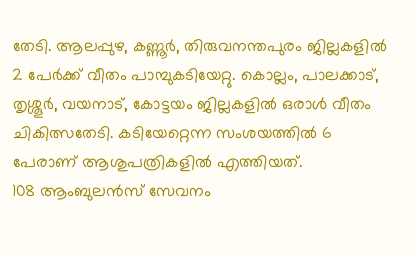തേടി. ആലപ്പുഴ, കണ്ണൂർ, തിരുവനന്തപുരം ജില്ലകളിൽ 2 പേർക്ക് വീതം പാമ്പുകടിയേറ്റു. കൊല്ലം, പാലക്കാട്, തൃശ്ശൂർ, വയനാട്, കോട്ടയം ജില്ലകളിൽ ഒരാൾ വീതം ചികിത്സതേടി. കടിയേറ്റെന്ന സംശയത്തിൽ 6 പേരാണ് ആശുപത്രികളിൽ എത്തിയത്.
108 ആംബുലൻസ് സേവനം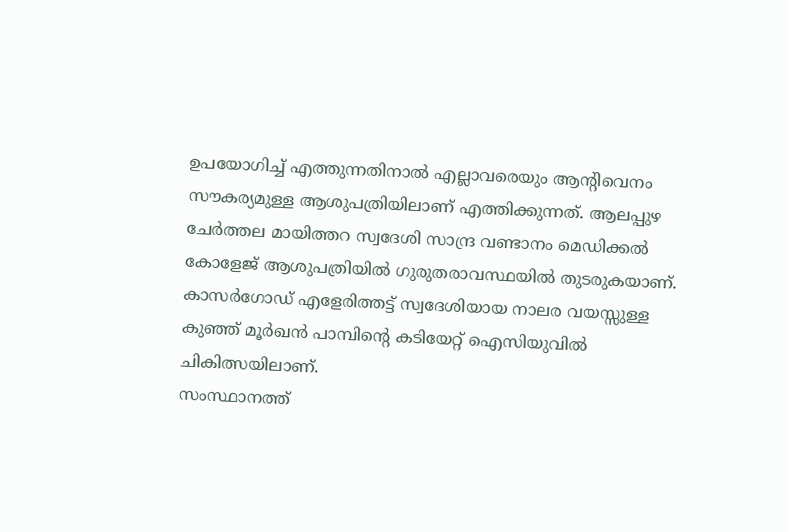ഉപയോഗിച്ച് എത്തുന്നതിനാൽ എല്ലാവരെയും ആന്റിവെനം സൗകര്യമുള്ള ആശുപത്രിയിലാണ് എത്തിക്കുന്നത്. ആലപ്പുഴ ചേർത്തല മായിത്തറ സ്വദേശി സാന്ദ്ര വണ്ടാനം മെഡിക്കൽ കോളേജ് ആശുപത്രിയിൽ ഗുരുതരാവസ്ഥയിൽ തുടരുകയാണ്. കാസർഗോഡ് എളേരിത്തട്ട് സ്വദേശിയായ നാലര വയസ്സുള്ള കുഞ്ഞ് മൂർഖൻ പാമ്പിന്റെ കടിയേറ്റ് ഐസിയുവിൽ ചികിത്സയിലാണ്.
സംസ്ഥാനത്ത്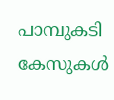പാമ്പുകടി കേസുകൾ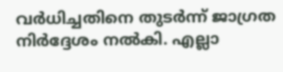വർധിച്ചതിനെ തുടർന്ന് ജാഗ്രത നിർദ്ദേശം നൽകി. എല്ലാ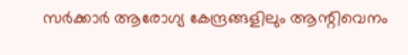സർക്കാർ ആരോഗ്യ കേന്ദ്രങ്ങളിലും ആന്റിവെനം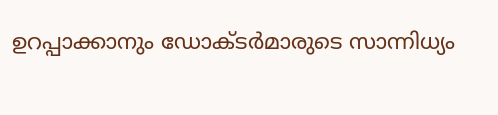ഉറപ്പാക്കാനും ഡോക്ടർമാരുടെ സാന്നിധ്യം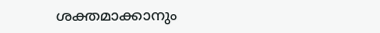ശക്തമാക്കാനും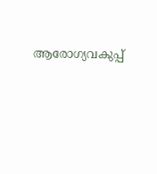ആരോഗ്യവകുപ്പ്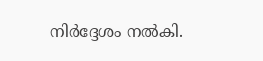നിർദ്ദേശം നൽകി.